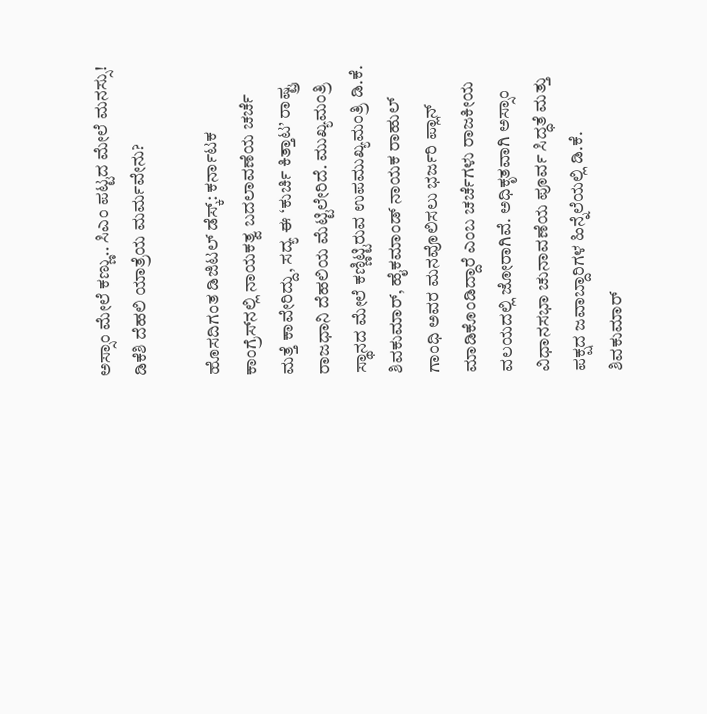ಅಸ್ಸಾಂ ಮೇಲೆ ಕಣ್ಣು.. ಸಿಎಂ ಪಟ್ಟದ ಮೇಲೆ ಮನಸ್ಸು! ಡಿಕೆಶಿ ದೆಹಲಿ ಯಾತ್ರೆಯ ಮರ್ಮವೇನು?

ಹೊಸದಿಗಂತ ಡಿಜಿಟಲ್ ಡೆಸ್ಕ್: ಕರ್ನಾಟಕ ಕಾಂಗ್ರೆಸ್‌ನಲ್ಲಿ ನಾಯಕತ್ವ ಬದಲಾವಣೆಯ ಚರ್ಚೆ ಮತ್ತೆ ಕಾವೇರಿದ್ದು, ಸದ್ಯ ಈ ‘ಕುರ್ಚಿ ಕಿತ್ತಾಟ’ ರಾಷ್ಟ್ರ ರಾಜಧಾನಿ ದೆಹಲಿಯ ಮೆಟ್ಟಿಲೇರಿದೆ. ಮುಖ್ಯಮಂತ್ರಿ ಸ್ಥಾನದ ಮೇಲೆ ಕಣ್ಣಿಟ್ಟಿರುವ ಉಪಮುಖ್ಯಮಂತ್ರಿ ಡಿ.ಕೆ. ಶಿವಕುಮಾರ್, ಹೈಕಮಾಂಡ್ ನಾಯಕ ರಾಹುಲ್ ಗಾಂಧಿ ಅವರ ಮನವೊಲಿಸಲು ಭರ್ಜರಿ ಪ್ಲಾನ್ ಮಾಡಿಕೊಂಡಿದ್ದಾರೆ ಎಂಬ ಚರ್ಚೆಗಳು ರಾಜಕೀಯ ವಲಯದಲ್ಲಿ ಜೋರಾಗಿವೆ. ಅಧಿಕೃತವಾಗಿ ಅಸ್ಸಾಂ ವಿಧಾನಸಭಾ ಚುನಾವಣೆಯ ಪೂರ್ವ ಸಿದ್ಧತೆ ಮತ್ತು ಪಕ್ಷದ ಜವಾಬ್ದಾರಿಗಳ ಹಿನ್ನೆಲೆಯಲ್ಲಿ ಡಿ.ಕೆ. ಶಿವಕುಮಾರ್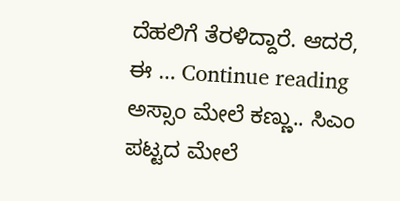ದೆಹಲಿಗೆ ತೆರಳಿದ್ದಾರೆ. ಆದರೆ, ಈ … Continue reading ಅಸ್ಸಾಂ ಮೇಲೆ ಕಣ್ಣು.. ಸಿಎಂ ಪಟ್ಟದ ಮೇಲೆ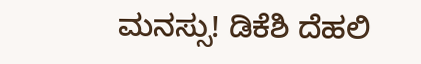ಮನಸ್ಸು! ಡಿಕೆಶಿ ದೆಹಲಿ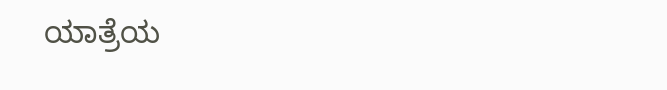ಯಾತ್ರೆಯ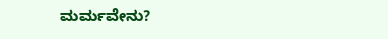ಮರ್ಮವೇನು?